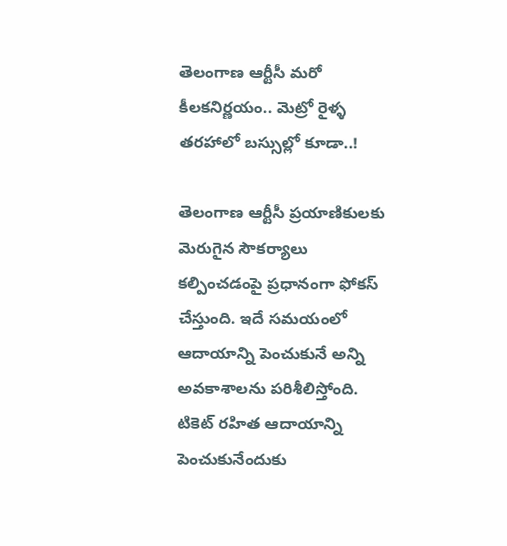తెలంగాణ ఆర్టీసీ మరో కీలకనిర్ణయం.. మెట్రో రైళ్ళ తరహాలో బస్సుల్లో కూడా..!

తెలంగాణ ఆర్టీసీ ప్రయాణికులకు మెరుగైన సౌకర్యాలు కల్పించడంపై ప్రధానంగా ఫోకస్ చేస్తుంది. ఇదే సమయంలో ఆదాయాన్ని పెంచుకునే అన్ని అవకాశాలను పరిశీలిస్తోంది. టికెట్‌ రహిత ఆదాయాన్ని పెంచుకునేందుకు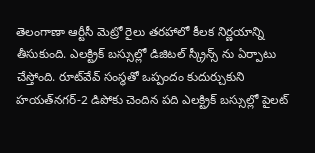తెలంగాణా ఆర్టీసీ మెట్రో రైలు తరహాలో కీలక నిర్ణయాన్ని తీసుకుంది. ఎలక్ట్రిక్‌ బస్సుల్లో డిజిటల్‌ స్క్రీన్స్ ను ఏర్పాటు చేస్తోంది. రూట్‌వేవ్‌ సంస్థతో ఒప్పందం కుదుర్చుకుని హయత్‌నగర్‌-2 డిపోకు చెందిన పది ఎలక్ట్రిక్‌ బస్సుల్లో పైలట్‌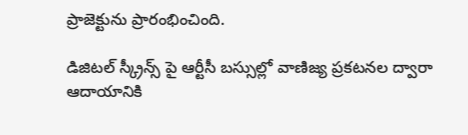ప్రాజెక్టును ప్రారంభించింది.

డిజిటల్ స్క్రీన్స్ పై ఆర్టీసీ బస్సుల్లో వాణిజ్య ప్రకటనల ద్వారా ఆదాయానికి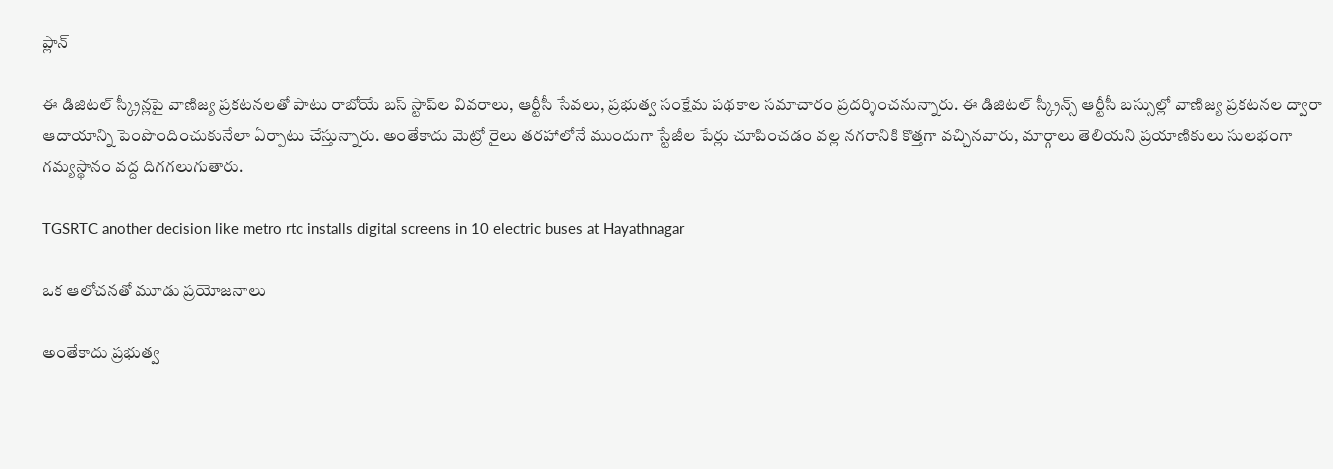ప్లాన్

ఈ డిజిటల్‌ స్క్రీన్లపై వాణిజ్య ప్రకటనలతో పాటు రాబోయే బస్‌ స్టాప్‌ల వివరాలు, ఆర్టీసీ సేవలు, ప్రభుత్వ సంక్షేమ పథకాల సమాచారం ప్రదర్శించనున్నారు. ఈ డిజిటల్ స్క్రీన్స్ ఆర్టీసీ బస్సుల్లో వాణిజ్య ప్రకటనల ద్వారా ఆదాయాన్ని పెంపొందించుకునేలా ఏర్పాటు చేస్తున్నారు. అంతేకాదు మెట్రో రైలు తరహాలోనే ముందుగా స్టేజీల పేర్లు చూపించడం వల్ల నగరానికి కొత్తగా వచ్చినవారు, మార్గాలు తెలియని ప్రయాణికులు సులభంగా గమ్యస్థానం వద్ద దిగగలుగుతారు.

TGSRTC another decision like metro rtc installs digital screens in 10 electric buses at Hayathnagar

ఒక ఆలోచనతో మూడు ప్రయోజనాలు

అంతేకాదు ప్రభుత్వ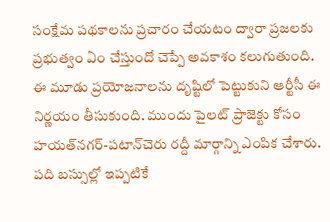సంక్షేమ పథకాలను ప్రచారం చేయటం ద్వారా ప్రజలకు ప్రభుత్వం ఏం చేస్తుందో చెప్పే అవకాశం కలుగుతుంది. ఈ మూడు ప్రయోజనాలను దృష్టిలో పెట్టుకుని ఆర్టీసీ ఈ నిర్ణయం తీసుకుంది. ముందు పైలట్‌ ప్రాజెక్టు కోసం హయత్‌నగర్‌-పటాన్‌చెరు రద్దీ మార్గాన్ని ఎంపిక చేశారు. పది బస్సుల్లో ఇప్పటికే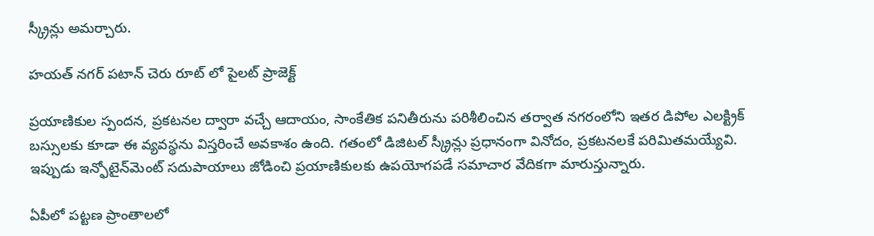స్క్రీన్లు అమర్చారు.

హయత్ నగర్ పటాన్ చెరు రూట్ లో పైలట్ ప్రాజెక్ట్

ప్రయాణికుల స్పందన, ప్రకటనల ద్వారా వచ్చే ఆదాయం, సాంకేతిక పనితీరును పరిశీలించిన తర్వాత నగరంలోని ఇతర డిపోల ఎలక్ట్రిక్‌ బస్సులకు కూడా ఈ వ్యవస్థను విస్తరించే అవకాశం ఉంది. గతంలో డిజిటల్‌ స్క్రీన్లు ప్రధానంగా వినోదం, ప్రకటనలకే పరిమితమయ్యేవి. ఇప్పుడు ఇన్ఫోటైన్‌మెంట్‌ సదుపాయాలు జోడించి ప్రయాణికులకు ఉపయోగపడే సమాచార వేదికగా మారుస్తున్నారు.

ఏపీలో పట్టణ ప్రాంతాలలో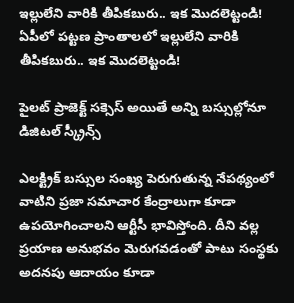ఇల్లులేని వారికి తీపికబురు.. ఇక మొదలెట్టండి!
ఏపీలో పట్టణ ప్రాంతాలలో ఇల్లులేని వారికి తీపికబురు.. ఇక మొదలెట్టండి!

పైలట్ ప్రాజెక్ట్ సక్సెస్ అయితే అన్ని బస్సుల్లోనూ డిజిటల్ స్క్రీన్స్

ఎలక్ట్రిక్‌ బస్సుల సంఖ్య పెరుగుతున్న నేపథ్యంలో వాటిని ప్రజా సమాచార కేంద్రాలుగా కూడా ఉపయోగించాలని ఆర్టీసీ భావిస్తోంది. దీని వల్ల ప్రయాణ అనుభవం మెరుగవడంతో పాటు సంస్థకు అదనపు ఆదాయం కూడా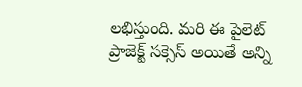లభిస్తుంది. మరి ఈ పైలెట్ ప్రాజెక్ట్ సక్సెస్ అయితే అన్ని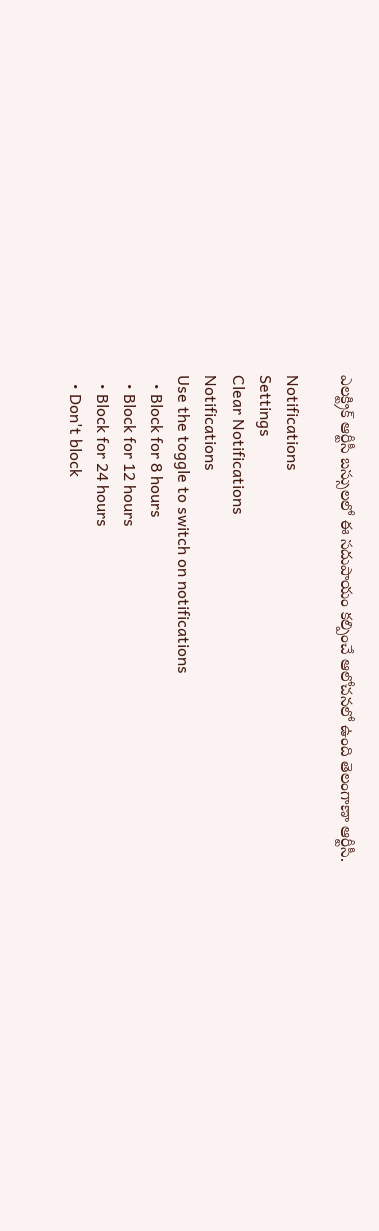ఎలక్ట్రిక్ ఆర్టీసీ బస్సులలో ఈ సదుపాయం కల్పించే ఆలోచనలో ఉంది తెలంగాణా ఆర్టీసీ.

Notifications
Settings
Clear Notifications
Notifications
Use the toggle to switch on notifications
  • Block for 8 hours
  • Block for 12 hours
  • Block for 24 hours
  • Don't block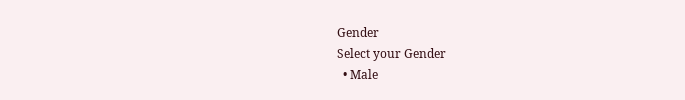Gender
Select your Gender
  • Male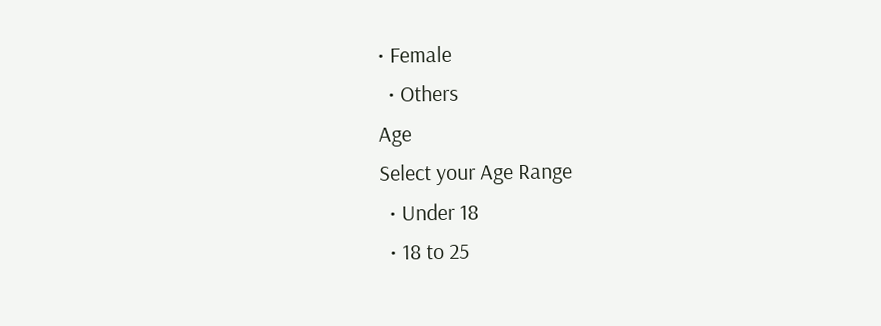• Female
  • Others
Age
Select your Age Range
  • Under 18
  • 18 to 25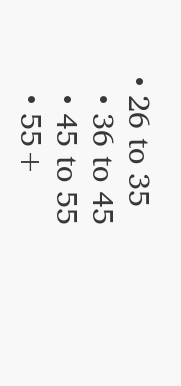• 26 to 35
  • 36 to 45
  • 45 to 55
  • 55+